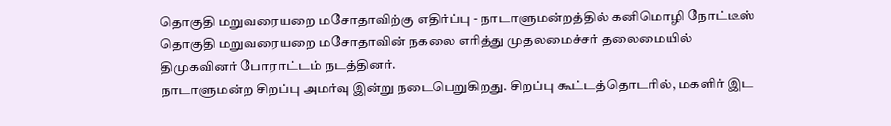தொகுதி மறுவரையறை மசோதாவிற்கு எதிர்ப்பு - நாடாளுமன்றத்தில் கனிமொழி நோட்டீஸ்
தொகுதி மறுவரையறை மசோதாவின் நகலை எரித்து முதலமைச்சர் தலைமையில் திமுகவினர் போராட்டம் நடத்தினர்.
நாடாளுமன்ற சிறப்பு அமர்வு இன்று நடைபெறுகிறது. சிறப்பு கூட்டத்தொடரில், மகளிர் இட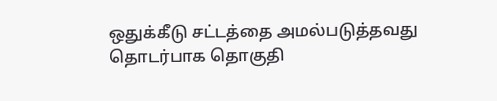ஒதுக்கீடு சட்டத்தை அமல்படுத்தவது தொடர்பாக தொகுதி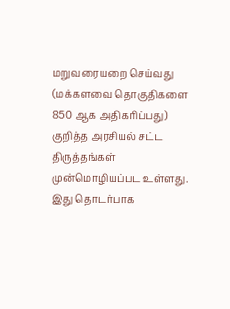மறுவரையறை செய்வது (மக்களவை தொகுதிகளை 850 ஆக அதிகரிப்பது) குறித்த அரசியல் சட்ட திருத்தங்கள் முன்மொழியப்பட உள்ளது. இது தொடர்பாக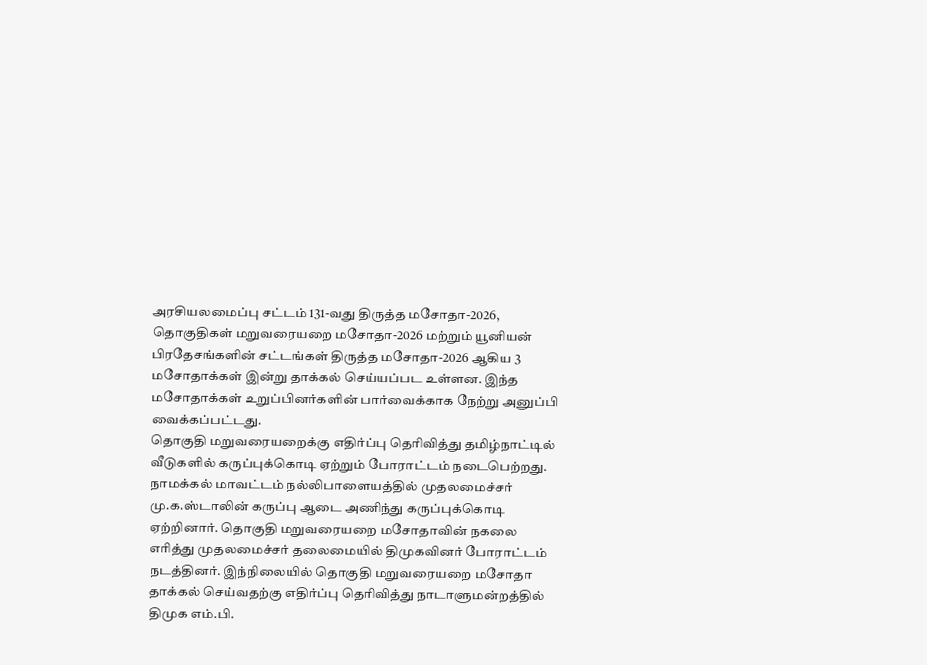அரசியலமைப்பு சட்டம் 131-வது திருத்த மசோதா-2026, தொகுதிகள் மறுவரையறை மசோதா-2026 மற்றும் யூனியன் பிரதேசங்களின் சட்டங்கள் திருத்த மசோதா-2026 ஆகிய 3 மசோதாக்கள் இன்று தாக்கல் செய்யப்பட உள்ளன. இந்த மசோதாக்கள் உறுப்பினர்களின் பார்வைக்காக நேற்று அனுப்பி வைக்கப்பட்டது.
தொகுதி மறுவரையறைக்கு எதிர்ப்பு தெரிவித்து தமிழ்நாட்டில் வீடுகளில் கருப்புக்கொடி ஏற்றும் போராட்டம் நடைபெற்றது. நாமக்கல் மாவட்டம் நல்லிபாளையத்தில் முதலமைச்சர் மு.க.ஸ்டாலின் கருப்பு ஆடை அணிந்து கருப்புக்கொடி ஏற்றினார். தொகுதி மறுவரையறை மசோதாவின் நகலை எரித்து முதலமைச்சர் தலைமையில் திமுகவினர் போராட்டம் நடத்தினர். இந்நிலையில் தொகுதி மறுவரையறை மசோதா தாக்கல் செய்வதற்கு எதிர்ப்பு தெரிவித்து நாடாளுமன்றத்தில் திமுக எம்.பி.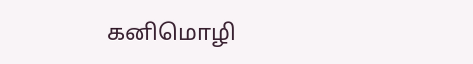கனிமொழி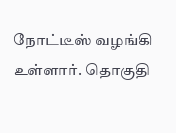நோட்டீஸ் வழங்கி உள்ளார். தொகுதி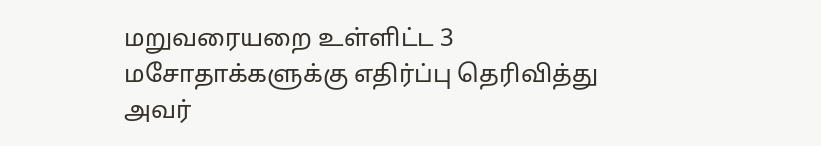மறுவரையறை உள்ளிட்ட 3 மசோதாக்களுக்கு எதிர்ப்பு தெரிவித்து அவர்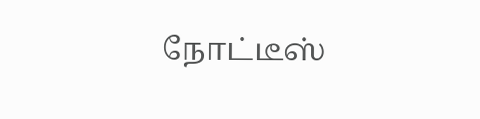நோட்டீஸ்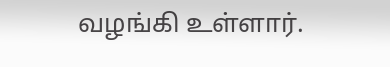வழங்கி உள்ளார்.